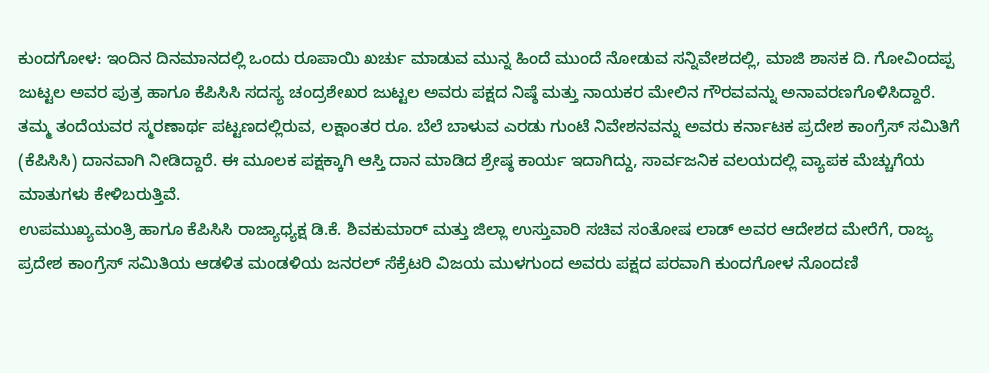ಕುಂದಗೋಳ: ಇಂದಿನ ದಿನಮಾನದಲ್ಲಿ ಒಂದು ರೂಪಾಯಿ ಖರ್ಚು ಮಾಡುವ ಮುನ್ನ ಹಿಂದೆ ಮುಂದೆ ನೋಡುವ ಸನ್ನಿವೇಶದಲ್ಲಿ, ಮಾಜಿ ಶಾಸಕ ದಿ. ಗೋವಿಂದಪ್ಪ ಜುಟ್ಟಲ ಅವರ ಪುತ್ರ ಹಾಗೂ ಕೆಪಿಸಿಸಿ ಸದಸ್ಯ ಚಂದ್ರಶೇಖರ ಜುಟ್ಟಲ ಅವರು ಪಕ್ಷದ ನಿಷ್ಠೆ ಮತ್ತು ನಾಯಕರ ಮೇಲಿನ ಗೌರವವನ್ನು ಅನಾವರಣಗೊಳಿಸಿದ್ದಾರೆ.
ತಮ್ಮ ತಂದೆಯವರ ಸ್ಮರಣಾರ್ಥ ಪಟ್ಟಣದಲ್ಲಿರುವ, ಲಕ್ಷಾಂತರ ರೂ. ಬೆಲೆ ಬಾಳುವ ಎರಡು ಗುಂಟೆ ನಿವೇಶನವನ್ನು ಅವರು ಕರ್ನಾಟಕ ಪ್ರದೇಶ ಕಾಂಗ್ರೆಸ್ ಸಮಿತಿಗೆ (ಕೆಪಿಸಿಸಿ) ದಾನವಾಗಿ ನೀಡಿದ್ದಾರೆ. ಈ ಮೂಲಕ ಪಕ್ಷಕ್ಕಾಗಿ ಆಸ್ತಿ ದಾನ ಮಾಡಿದ ಶ್ರೇಷ್ಠ ಕಾರ್ಯ ಇದಾಗಿದ್ದು, ಸಾರ್ವಜನಿಕ ವಲಯದಲ್ಲಿ ವ್ಯಾಪಕ ಮೆಚ್ಚುಗೆಯ ಮಾತುಗಳು ಕೇಳಿಬರುತ್ತಿವೆ.
ಉಪಮುಖ್ಯಮಂತ್ರಿ ಹಾಗೂ ಕೆಪಿಸಿಸಿ ರಾಜ್ಯಾಧ್ಯಕ್ಷ ಡಿ.ಕೆ. ಶಿವಕುಮಾರ್ ಮತ್ತು ಜಿಲ್ಲಾ ಉಸ್ತುವಾರಿ ಸಚಿವ ಸಂತೋಷ ಲಾಡ್ ಅವರ ಆದೇಶದ ಮೇರೆಗೆ, ರಾಜ್ಯ ಪ್ರದೇಶ ಕಾಂಗ್ರೆಸ್ ಸಮಿತಿಯ ಆಡಳಿತ ಮಂಡಳಿಯ ಜನರಲ್ ಸೆಕ್ರೆಟರಿ ವಿಜಯ ಮುಳಗುಂದ ಅವರು ಪಕ್ಷದ ಪರವಾಗಿ ಕುಂದಗೋಳ ನೊಂದಣಿ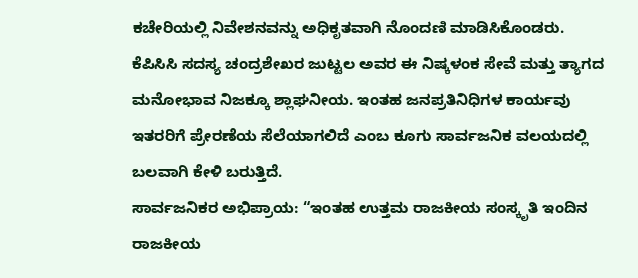ಕಚೇರಿಯಲ್ಲಿ ನಿವೇಶನವನ್ನು ಅಧಿಕೃತವಾಗಿ ನೊಂದಣಿ ಮಾಡಿಸಿಕೊಂಡರು.
ಕೆಪಿಸಿಸಿ ಸದಸ್ಯ ಚಂದ್ರಶೇಖರ ಜುಟ್ಟಲ ಅವರ ಈ ನಿಷ್ಕಳಂಕ ಸೇವೆ ಮತ್ತು ತ್ಯಾಗದ ಮನೋಭಾವ ನಿಜಕ್ಕೂ ಶ್ಲಾಘನೀಯ. ಇಂತಹ ಜನಪ್ರತಿನಿಧಿಗಳ ಕಾರ್ಯವು ಇತರರಿಗೆ ಪ್ರೇರಣೆಯ ಸೆಲೆಯಾಗಲಿದೆ ಎಂಬ ಕೂಗು ಸಾರ್ವಜನಿಕ ವಲಯದಲ್ಲಿ ಬಲವಾಗಿ ಕೇಳಿ ಬರುತ್ತಿದೆ.
ಸಾರ್ವಜನಿಕರ ಅಭಿಪ್ರಾಯ: “ಇಂತಹ ಉತ್ತಮ ರಾಜಕೀಯ ಸಂಸ್ಕೃತಿ ಇಂದಿನ ರಾಜಕೀಯ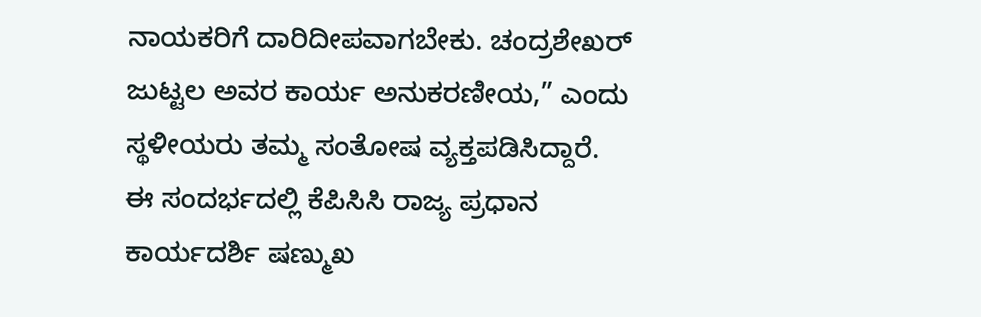ನಾಯಕರಿಗೆ ದಾರಿದೀಪವಾಗಬೇಕು. ಚಂದ್ರಶೇಖರ್ ಜುಟ್ಟಲ ಅವರ ಕಾರ್ಯ ಅನುಕರಣೀಯ,” ಎಂದು ಸ್ಥಳೀಯರು ತಮ್ಮ ಸಂತೋಷ ವ್ಯಕ್ತಪಡಿಸಿದ್ದಾರೆ.
ಈ ಸಂದರ್ಭದಲ್ಲಿ ಕೆಪಿಸಿಸಿ ರಾಜ್ಯ ಪ್ರಧಾನ ಕಾರ್ಯದರ್ಶಿ ಷಣ್ಮುಖ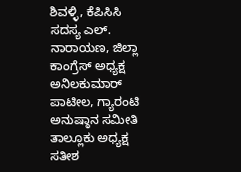ಶಿವಳ್ಳಿ, ಕೆಪಿಸಿಸಿ ಸದಸ್ಯ ಎಲ್. ನಾರಾಯಣ, ಜಿಲ್ಲಾ ಕಾಂಗ್ರೆಸ್ ಅಧ್ಯಕ್ಷ ಅನಿಲಕುಮಾರ್ ಪಾಟೀಲ, ಗ್ಯಾರಂಟಿ ಅನುಷ್ಠಾನ ಸಮೀತಿ ತಾಲ್ಲೂಕು ಅಧ್ಯಕ್ಷ ಸತೀಶ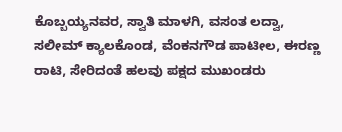ಕೊಬ್ಬಯ್ಯನವರ, ಸ್ವಾತಿ ಮಾಳಗಿ, ವಸಂತ ಲದ್ವಾ, ಸಲೀಮ್ ಕ್ಯಾಲಕೊಂಡ, ವೆಂಕನಗೌಡ ಪಾಟೀಲ, ಈರಣ್ಣ ರಾಟಿ, ಸೇರಿದಂತೆ ಹಲವು ಪಕ್ಷದ ಮುಖಂಡರು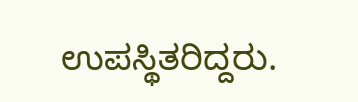ಉಪಸ್ಥಿತರಿದ್ದರು.